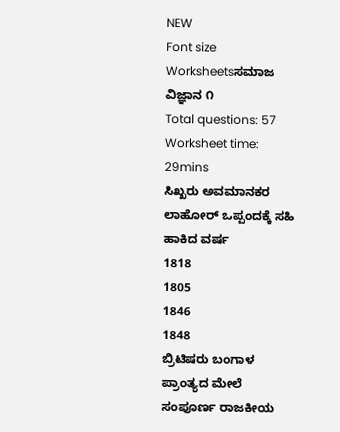NEW
Font size
Worksheetsಸಮಾಜ ವಿಜ್ಞಾನ ೧
Total questions: 57
Worksheet time: 29mins
ಸಿಖ್ಖರು ಅವಮಾನಕರ ಲಾಹೋರ್ ಒಪ್ಪಂದಕ್ಕೆ ಸಹಿ ಹಾಕಿದ ವರ್ಷ
1818
1805
1846
1848
ಬ್ರಿಟಿಷರು ಬಂಗಾಳ ಪ್ರಾಂತ್ಯದ ಮೇಲೆ ಸಂಪೂರ್ಣ ರಾಜಕೀಯ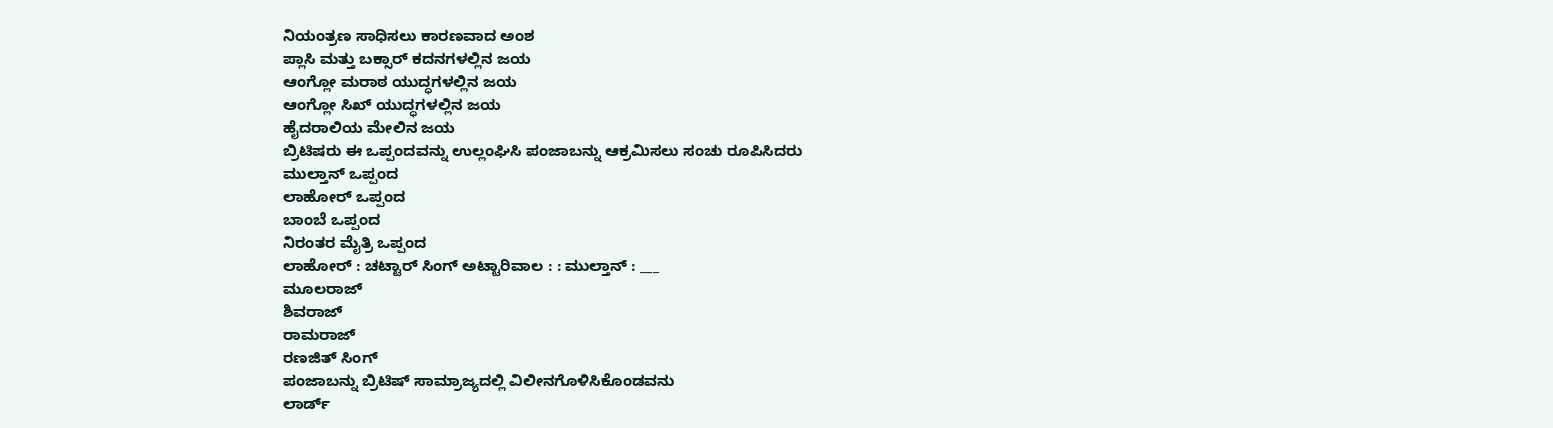ನಿಯಂತ್ರಣ ಸಾಧಿಸಲು ಕಾರಣವಾದ ಅಂಶ
ಪ್ಲಾಸಿ ಮತ್ತು ಬಕ್ಸಾರ್ ಕದನಗಳಲ್ಲಿನ ಜಯ
ಆಂಗ್ಲೋ ಮರಾಠ ಯುದ್ಧಗಳಲ್ಲಿನ ಜಯ
ಆಂಗ್ಲೋ ಸಿಖ್ ಯುದ್ಧಗಳಲ್ಲಿನ ಜಯ
ಹೈದರಾಲಿಯ ಮೇಲಿನ ಜಯ
ಬ್ರಿಟಿಷರು ಈ ಒಪ್ಪಂದವನ್ನು ಉಲ್ಲಂಘಿಸಿ ಪಂಜಾಬನ್ನು ಆಕ್ರಮಿಸಲು ಸಂಚು ರೂಪಿಸಿದರು
ಮುಲ್ತಾನ್ ಒಪ್ಪಂದ
ಲಾಹೋರ್ ಒಪ್ಪಂದ
ಬಾಂಬೆ ಒಪ್ಪಂದ
ನಿರಂತರ ಮೈತ್ರಿ ಒಪ್ಪಂದ
ಲಾಹೋರ್ : ಚಟ್ಟಾರ್ ಸಿಂಗ್ ಅಟ್ಟಾರಿವಾಲ : : ಮುಲ್ತಾನ್ : ___
ಮೂಲರಾಜ್
ಶಿವರಾಜ್
ರಾಮರಾಜ್
ರಣಜಿತ್ ಸಿಂಗ್
ಪಂಜಾಬನ್ನು ಬ್ರಿಟಿಷ್ ಸಾಮ್ರಾಜ್ಯದಲ್ಲಿ ವಿಲೀನಗೊಳಿಸಿಕೊಂಡವನು
ಲಾರ್ಡ್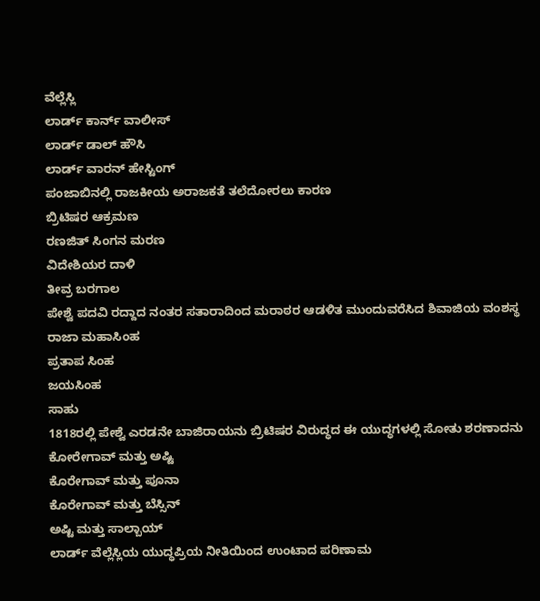ವೆಲ್ಲೆಸ್ಲಿ
ಲಾರ್ಡ್ ಕಾರ್ನ್ ವಾಲೀಸ್
ಲಾರ್ಡ್ ಡಾಲ್ ಹೌಸಿ
ಲಾರ್ಡ್ ವಾರನ್ ಹೇಸ್ಟಿಂಗ್
ಪಂಜಾಬಿನಲ್ಲಿ ರಾಜಕೀಯ ಅರಾಜಕತೆ ತಲೆದೋರಲು ಕಾರಣ
ಬ್ರಿಟಿಷರ ಆಕ್ರಮಣ
ರಣಜಿತ್ ಸಿಂಗನ ಮರಣ
ವಿದೇಶಿಯರ ದಾಳಿ
ತೀವ್ರ ಬರಗಾಲ
ಪೇಶ್ವೆ ಪದವಿ ರದ್ದಾದ ನಂತರ ಸತಾರಾದಿಂದ ಮರಾಠರ ಆಡಳಿತ ಮುಂದುವರೆಸಿದ ಶಿವಾಜಿಯ ವಂಶಸ್ಥ
ರಾಜಾ ಮಹಾಸಿಂಹ
ಪ್ರತಾಪ ಸಿಂಹ
ಜಯಸಿಂಹ
ಸಾಹು
1818ರಲ್ಲಿ ಪೇಶ್ವೆ ಎರಡನೇ ಬಾಜಿರಾಯನು ಬ್ರಿಟಿಷರ ವಿರುದ್ಧದ ಈ ಯುದ್ಧಗಳಲ್ಲಿ ಸೋತು ಶರಣಾದನು
ಕೋರೇಗಾವ್ ಮತ್ತು ಅಷ್ಟಿ
ಕೊರೇಗಾವ್ ಮತ್ತು ಪೂನಾ
ಕೊರೇಗಾವ್ ಮತ್ತು ಬೆಸ್ಸಿನ್
ಅಷ್ಟಿ ಮತ್ತು ಸಾಲ್ಬಾಯ್
ಲಾರ್ಡ್ ವೆಲ್ಲೆಸ್ಲಿಯ ಯುದ್ಧಪ್ರಿಯ ನೀತಿಯಿಂದ ಉಂಟಾದ ಪರಿಣಾಮ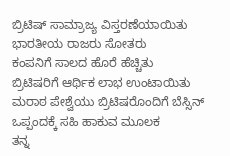ಬ್ರಿಟಿಷ್ ಸಾಮ್ರಾಜ್ಯ ವಿಸ್ತರಣೆಯಾಯಿತು
ಭಾರತೀಯ ರಾಜರು ಸೋತರು
ಕಂಪನಿಗೆ ಸಾಲದ ಹೊರೆ ಹೆಚ್ಚಿತು
ಬ್ರಿಟಿಷರಿಗೆ ಆರ್ಥಿಕ ಲಾಭ ಉಂಟಾಯಿತು
ಮರಾಠ ಪೇಶ್ವೆಯು ಬ್ರಿಟಿಷರೊಂದಿಗೆ ಬೆಸ್ಸಿನ್ ಒಪ್ಪಂದಕ್ಕೆ ಸಹಿ ಹಾಕುವ ಮೂಲಕ
ತನ್ನ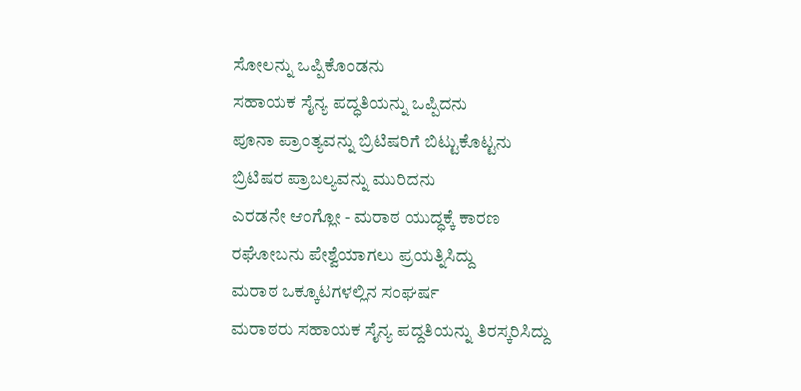ಸೋಲನ್ನು ಒಪ್ಪಿಕೊಂಡನು
ಸಹಾಯಕ ಸೈನ್ಯ ಪದ್ಧತಿಯನ್ನು ಒಪ್ಪಿದನು
ಪೂನಾ ಪ್ರಾಂತ್ಯವನ್ನು ಬ್ರಿಟಿಷರಿಗೆ ಬಿಟ್ಟುಕೊಟ್ಟನು
ಬ್ರಿಟಿಷರ ಪ್ರಾಬಲ್ಯವನ್ನು ಮುರಿದನು
ಎರಡನೇ ಆಂಗ್ಲೋ - ಮರಾಠ ಯುದ್ಧಕ್ಕೆ ಕಾರಣ
ರಘೋಬನು ಪೇಶ್ವೆಯಾಗಲು ಪ್ರಯತ್ನಿಸಿದ್ದು
ಮರಾಠ ಒಕ್ಕೂಟಗಳಲ್ಲಿನ ಸಂಘರ್ಷ
ಮರಾಠರು ಸಹಾಯಕ ಸೈನ್ಯ ಪದ್ದತಿಯನ್ನು ತಿರಸ್ಕರಿಸಿದ್ದು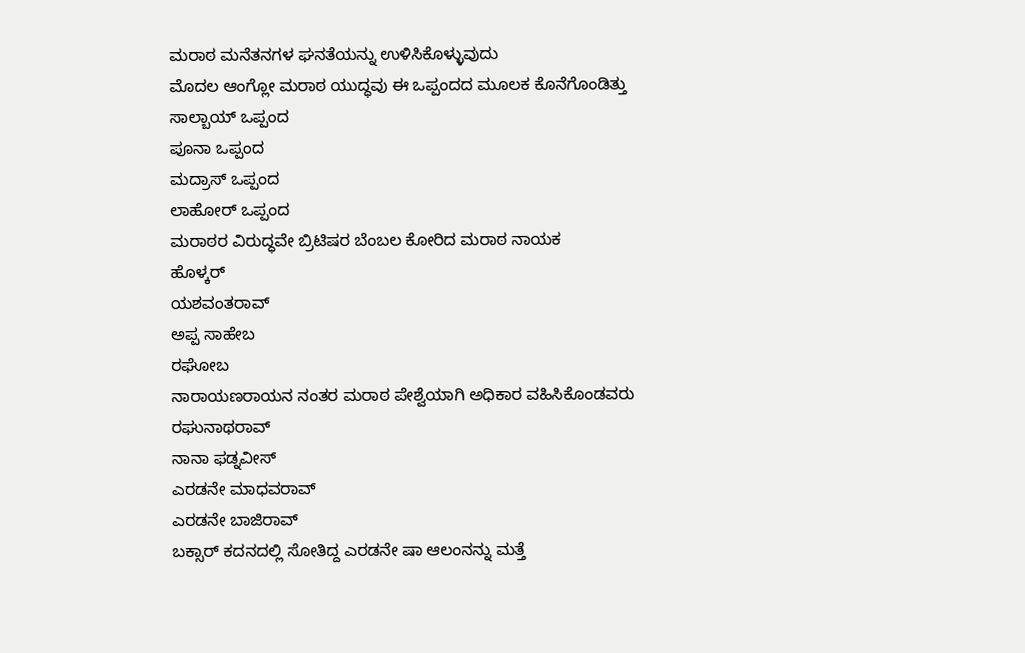ಮರಾಠ ಮನೆತನಗಳ ಘನತೆಯನ್ನು ಉಳಿಸಿಕೊಳ್ಳುವುದು
ಮೊದಲ ಆಂಗ್ಲೋ ಮರಾಠ ಯುದ್ಧವು ಈ ಒಪ್ಪಂದದ ಮೂಲಕ ಕೊನೆಗೊಂಡಿತ್ತು
ಸಾಲ್ಬಾಯ್ ಒಪ್ಪಂದ
ಪೂನಾ ಒಪ್ಪಂದ
ಮದ್ರಾಸ್ ಒಪ್ಪಂದ
ಲಾಹೋರ್ ಒಪ್ಪಂದ
ಮರಾಠರ ವಿರುದ್ಧವೇ ಬ್ರಿಟಿಷರ ಬೆಂಬಲ ಕೋರಿದ ಮರಾಠ ನಾಯಕ
ಹೊಳ್ಕರ್
ಯಶವಂತರಾವ್
ಅಪ್ಪ ಸಾಹೇಬ
ರಘೋಬ
ನಾರಾಯಣರಾಯನ ನಂತರ ಮರಾಠ ಪೇಶ್ವೆಯಾಗಿ ಅಧಿಕಾರ ವಹಿಸಿಕೊಂಡವರು
ರಘುನಾಥರಾವ್
ನಾನಾ ಫಡ್ನವೀಸ್
ಎರಡನೇ ಮಾಧವರಾವ್
ಎರಡನೇ ಬಾಜಿರಾವ್
ಬಕ್ಸಾರ್ ಕದನದಲ್ಲಿ ಸೋತಿದ್ದ ಎರಡನೇ ಷಾ ಆಲಂನನ್ನು ಮತ್ತೆ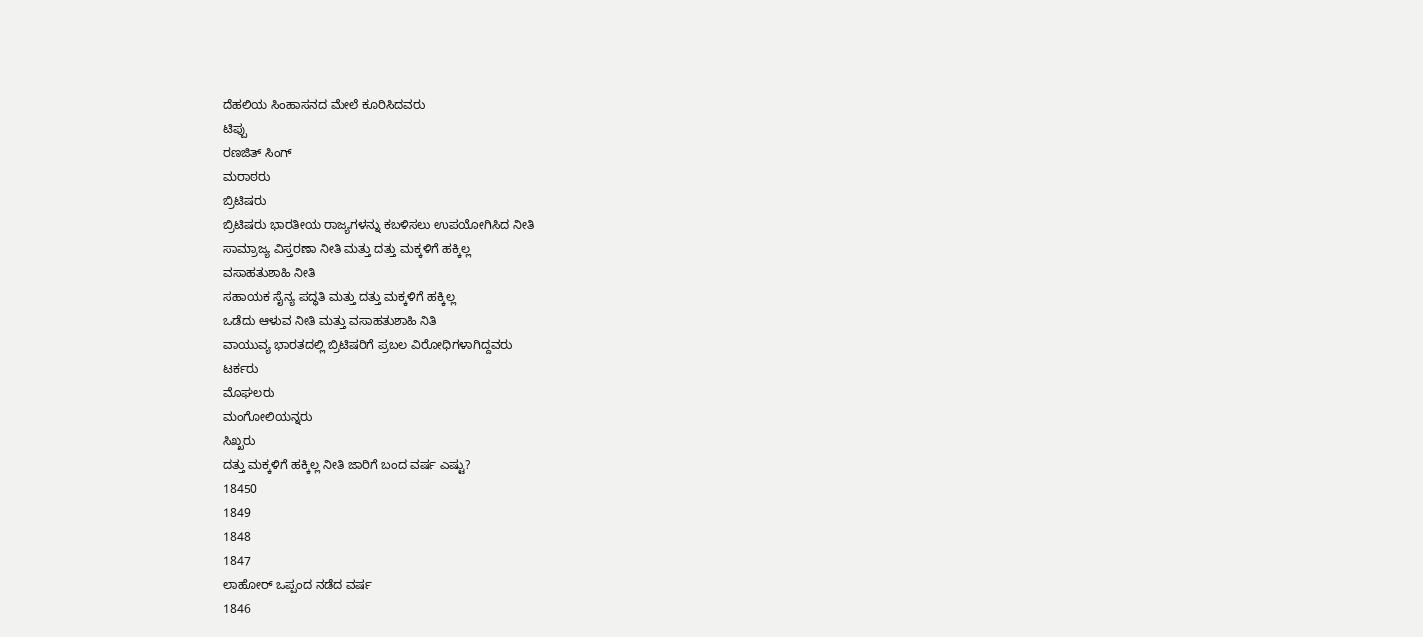ದೆಹಲಿಯ ಸಿಂಹಾಸನದ ಮೇಲೆ ಕೂರಿಸಿದವರು
ಟಿಪ್ಪು
ರಣಜಿತ್ ಸಿಂಗ್
ಮರಾಠರು
ಬ್ರಿಟಿಷರು
ಬ್ರಿಟಿಷರು ಭಾರತೀಯ ರಾಜ್ಯಗಳನ್ನು ಕಬಳಿಸಲು ಉಪಯೋಗಿಸಿದ ನೀತಿ
ಸಾಮ್ರಾಜ್ಯ ವಿಸ್ತರಣಾ ನೀತಿ ಮತ್ತು ದತ್ತು ಮಕ್ಕಳಿಗೆ ಹಕ್ಕಿಲ್ಲ
ವಸಾಹತುಶಾಹಿ ನೀತಿ
ಸಹಾಯಕ ಸೈನ್ಯ ಪದ್ಧತಿ ಮತ್ತು ದತ್ತು ಮಕ್ಕಳಿಗೆ ಹಕ್ಕಿಲ್ಲ
ಒಡೆದು ಆಳುವ ನೀತಿ ಮತ್ತು ವಸಾಹತುಶಾಹಿ ನಿತಿ
ವಾಯುವ್ಯ ಭಾರತದಲ್ಲಿ ಬ್ರಿಟಿಷರಿಗೆ ಪ್ರಬಲ ವಿರೋಧಿಗಳಾಗಿದ್ದವರು
ಟರ್ಕರು
ಮೊಘಲರು
ಮಂಗೋಲಿಯನ್ನರು
ಸಿಖ್ಖರು
ದತ್ತು ಮಕ್ಕಳಿಗೆ ಹಕ್ಕಿಲ್ಲ ನೀತಿ ಜಾರಿಗೆ ಬಂದ ವರ್ಷ ಎಷ್ಟು?
18450
1849
1848
1847
ಲಾಹೋರ್ ಒಪ್ಪಂದ ನಡೆದ ವರ್ಷ
1846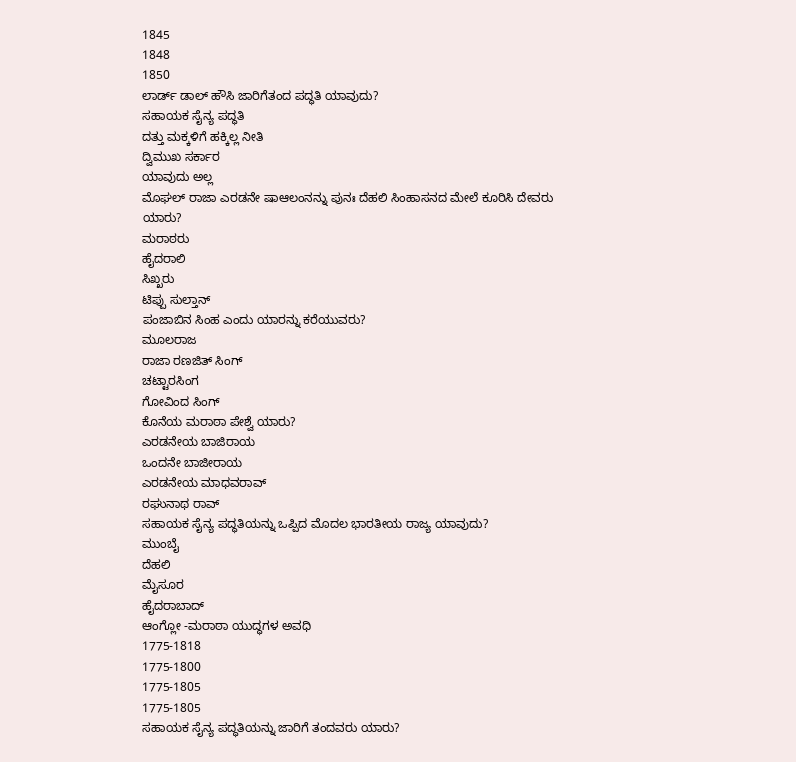1845
1848
1850
ಲಾರ್ಡ್ ಡಾಲ್ ಹೌಸಿ ಜಾರಿಗೆತಂದ ಪದ್ಧತಿ ಯಾವುದು?
ಸಹಾಯಕ ಸೈನ್ಯ ಪದ್ಧತಿ
ದತ್ತು ಮಕ್ಕಳಿಗೆ ಹಕ್ಕಿಲ್ಲ ನೀತಿ
ದ್ವಿಮುಖ ಸರ್ಕಾರ
ಯಾವುದು ಅಲ್ಲ
ಮೊಘಲ್ ರಾಜಾ ಎರಡನೇ ಷಾಆಲಂನನ್ನು ಪುನಃ ದೆಹಲಿ ಸಿಂಹಾಸನದ ಮೇಲೆ ಕೂರಿಸಿ ದೇವರು ಯಾರು?
ಮರಾಠರು
ಹೈದರಾಲಿ
ಸಿಖ್ಖರು
ಟಿಪ್ಪು ಸುಲ್ತಾನ್
ಪಂಜಾಬಿನ ಸಿಂಹ ಎಂದು ಯಾರನ್ನು ಕರೆಯುವರು?
ಮೂಲರಾಜ
ರಾಜಾ ರಣಜಿತ್ ಸಿಂಗ್
ಚಟ್ಟಾರಸಿಂಗ
ಗೋವಿಂದ ಸಿಂಗ್
ಕೊನೆಯ ಮರಾಠಾ ಪೇಶ್ವೆ ಯಾರು?
ಎರಡನೇಯ ಬಾಜಿರಾಯ
ಒಂದನೇ ಬಾಜೀರಾಯ
ಎರಡನೇಯ ಮಾಧವರಾವ್
ರಘುನಾಥ ರಾವ್
ಸಹಾಯಕ ಸೈನ್ಯ ಪದ್ಧತಿಯನ್ನು ಒಪ್ಪಿದ ಮೊದಲ ಭಾರತೀಯ ರಾಜ್ಯ ಯಾವುದು?
ಮುಂಬೈ
ದೆಹಲಿ
ಮೈಸೂರ
ಹೈದರಾಬಾದ್
ಆಂಗ್ಲೋ -ಮರಾಠಾ ಯುದ್ಧಗಳ ಅವಧಿ
1775-1818
1775-1800
1775-1805
1775-1805
ಸಹಾಯಕ ಸೈನ್ಯ ಪದ್ಧತಿಯನ್ನು ಜಾರಿಗೆ ತಂದವರು ಯಾರು?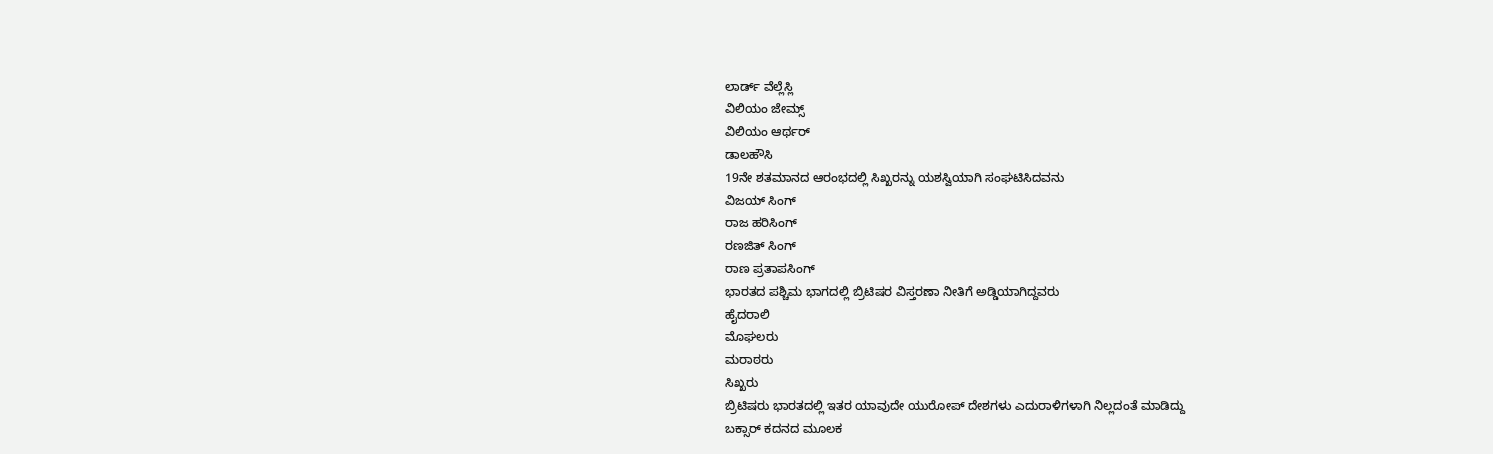ಲಾರ್ಡ್ ವೆಲ್ಲೆಸ್ಲಿ
ವಿಲಿಯಂ ಜೇಮ್ಸ್
ವಿಲಿಯಂ ಆರ್ಥರ್
ಡಾಲಹೌಸಿ
19ನೇ ಶತಮಾನದ ಆರಂಭದಲ್ಲಿ ಸಿಖ್ಖರನ್ನು ಯಶಸ್ವಿಯಾಗಿ ಸಂಘಟಿಸಿದವನು
ವಿಜಯ್ ಸಿಂಗ್
ರಾಜ ಹರಿಸಿಂಗ್
ರಣಜಿತ್ ಸಿಂಗ್
ರಾಣ ಪ್ರತಾಪಸಿಂಗ್
ಭಾರತದ ಪಶ್ಚಿಮ ಭಾಗದಲ್ಲಿ ಬ್ರಿಟಿಷರ ವಿಸ್ತರಣಾ ನೀತಿಗೆ ಅಡ್ಡಿಯಾಗಿದ್ದವರು
ಹೈದರಾಲಿ
ಮೊಘಲರು
ಮರಾಠರು
ಸಿಖ್ಖರು
ಬ್ರಿಟಿಷರು ಭಾರತದಲ್ಲಿ ಇತರ ಯಾವುದೇ ಯುರೋಪ್ ದೇಶಗಳು ಎದುರಾಳಿಗಳಾಗಿ ನಿಲ್ಲದಂತೆ ಮಾಡಿದ್ದು
ಬಕ್ಸಾರ್ ಕದನದ ಮೂಲಕ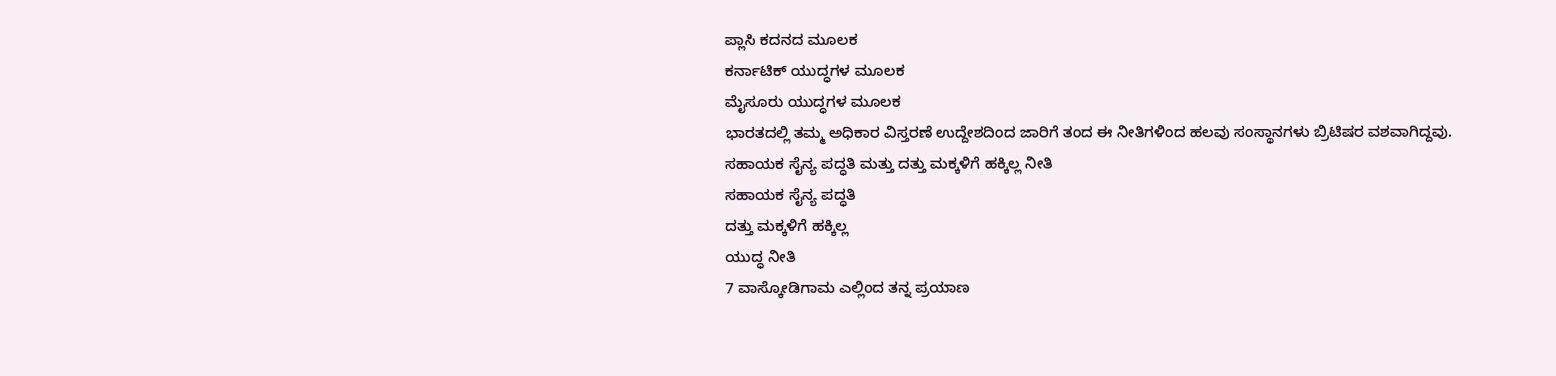ಪ್ಲಾಸಿ ಕದನದ ಮೂಲಕ
ಕರ್ನಾಟಿಕ್ ಯುದ್ಧಗಳ ಮೂಲಕ
ಮೈಸೂರು ಯುದ್ಧಗಳ ಮೂಲಕ
ಭಾರತದಲ್ಲಿ ತಮ್ಮ ಅಧಿಕಾರ ವಿಸ್ತರಣೆ ಉದ್ದೇಶದಿಂದ ಜಾರಿಗೆ ತಂದ ಈ ನೀತಿಗಳಿಂದ ಹಲವು ಸಂಸ್ಥಾನಗಳು ಬ್ರಿಟಿಷರ ವಶವಾಗಿದ್ದವು.
ಸಹಾಯಕ ಸೈನ್ಯ ಪದ್ಧತಿ ಮತ್ತು ದತ್ತು ಮಕ್ಕಳಿಗೆ ಹಕ್ಕಿಲ್ಲ ನೀತಿ
ಸಹಾಯಕ ಸೈನ್ಯ ಪದ್ಧತಿ
ದತ್ತು ಮಕ್ಕಳಿಗೆ ಹಕ್ಕಿಲ್ಲ
ಯುದ್ಧ ನೀತಿ
7 ವಾಸ್ಕೋಡಿಗಾಮ ಎಲ್ಲಿಂದ ತನ್ನ ಪ್ರಯಾಣ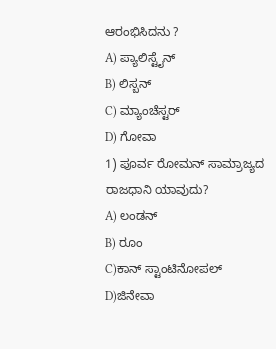ಆರಂಭಿಸಿದನು ?
A) ಪ್ಯಾಲಿಸ್ಟೈನ್
B) ಲಿಸ್ಬನ್
C) ಮ್ಯಾಂಚೆಸ್ಟರ್
D) ಗೋವಾ
1) ಪೂರ್ವ ರೋಮನ್ ಸಾಮ್ರಾಜ್ಯದ ರಾಜಧಾನಿ ಯಾವುದು?
A) ಲಂಡನ್
B) ರೂಂ
C)ಕಾನ್ ಸ್ಟಾಂಟಿನೋಪಲ್
D)ಜಿನೇವಾ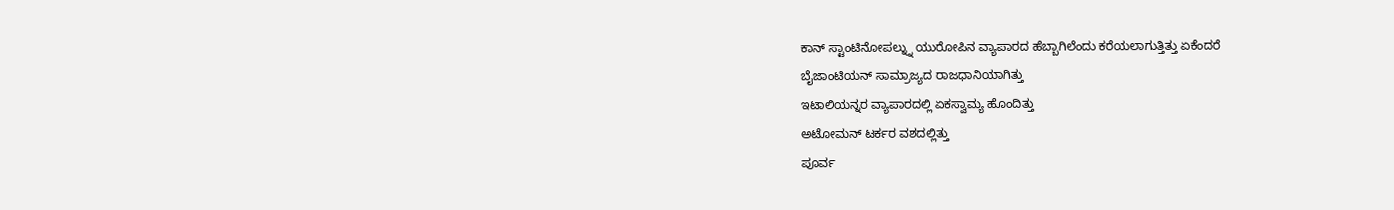ಕಾನ್ ಸ್ಟಾಂಟಿನೋಪಲ್ನ್ನು ಯುರೋಪಿನ ವ್ಯಾಪಾರದ ಹೆಬ್ಬಾಗಿಲೆಂದು ಕರೆಯಲಾಗುತ್ತಿತ್ತು ಏಕೆಂದರೆ
ಬೈಜಾಂಟಿಯನ್ ಸಾಮ್ರಾಜ್ಯದ ರಾಜಧಾನಿಯಾಗಿತ್ತು
ಇಟಾಲಿಯನ್ನರ ವ್ಯಾಪಾರದಲ್ಲಿ ಏಕಸ್ವಾಮ್ಯ ಹೊಂದಿತ್ತು
ಅಟೋಮನ್ ಟರ್ಕರ ವಶದಲ್ಲಿತ್ತು
ಪೂರ್ವ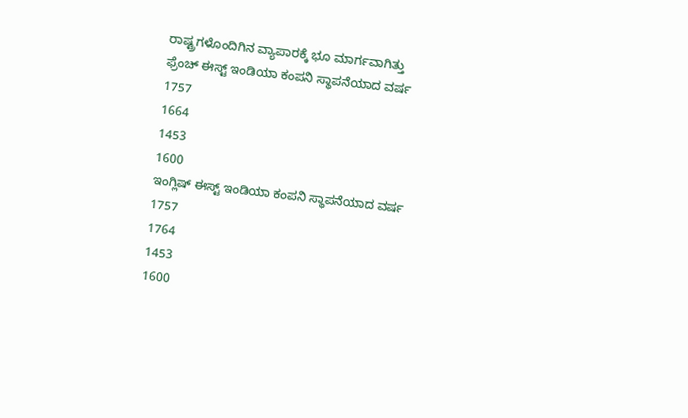ರಾಷ್ಟ್ರಗಳೊಂದಿಗಿನ ವ್ಯಾಪಾರಕ್ಕೆ ಭೂ ಮಾರ್ಗವಾಗಿತ್ತು
ಫ್ರೆಂಚ್ ಈಸ್ಟ್ ಇಂಡಿಯಾ ಕಂಪನಿ ಸ್ಥಾಪನೆಯಾದ ವರ್ಷ
1757
1664
1453
1600
ಇಂಗ್ಲಿಷ್ ಈಸ್ಟ್ ಇಂಡಿಯಾ ಕಂಪನಿ ಸ್ಥಾಪನೆಯಾದ ವರ್ಷ
1757
1764
1453
1600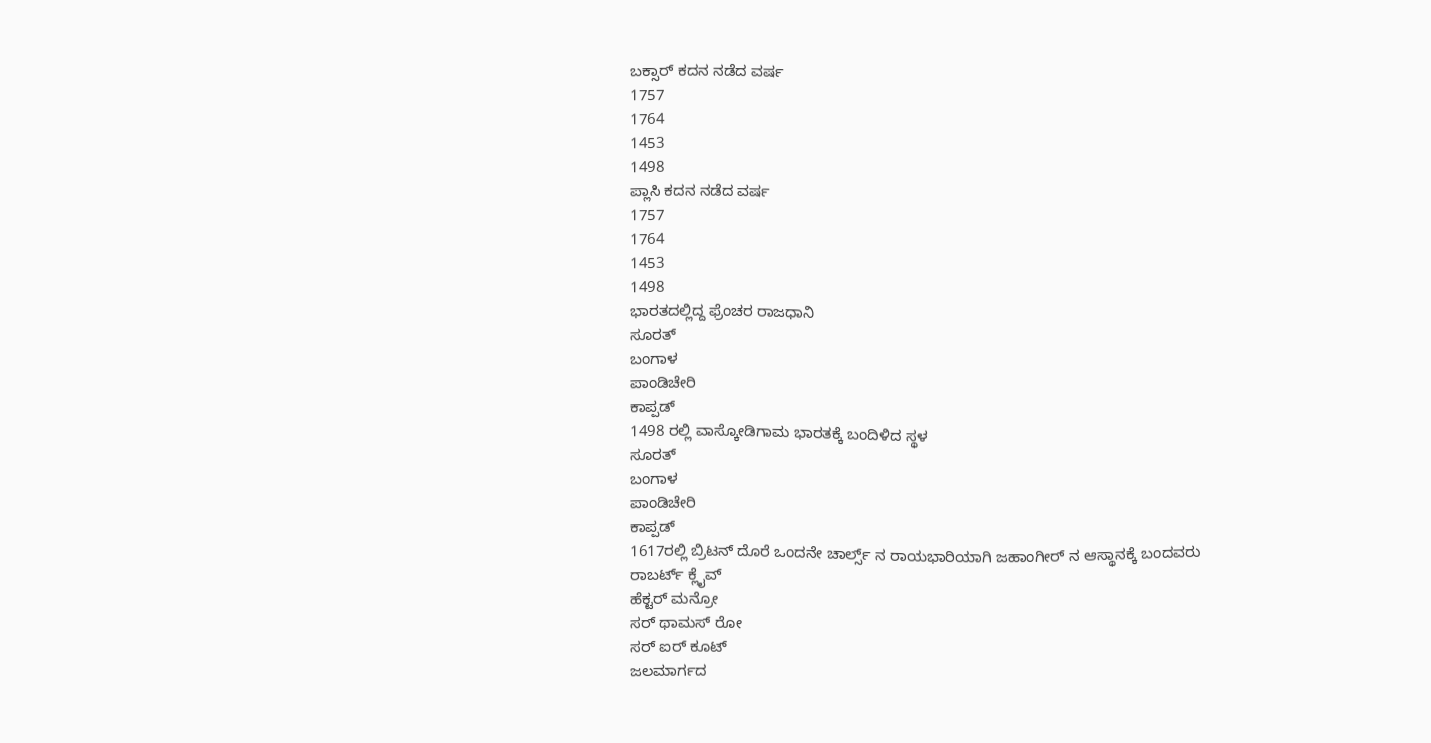ಬಕ್ಸಾರ್ ಕದನ ನಡೆದ ವರ್ಷ
1757
1764
1453
1498
ಪ್ಲಾಸಿ ಕದನ ನಡೆದ ವರ್ಷ
1757
1764
1453
1498
ಭಾರತದಲ್ಲಿದ್ದ ಫ್ರೆಂಚರ ರಾಜಧಾನಿ
ಸೂರತ್
ಬಂಗಾಳ
ಪಾಂಡಿಚೇರಿ
ಕಾಪ್ಪಡ್
1498 ರಲ್ಲಿ ವಾಸ್ಕೋಡಿಗಾಮ ಭಾರತಕ್ಕೆ ಬಂದಿಳಿದ ಸ್ಥಳ
ಸೂರತ್
ಬಂಗಾಳ
ಪಾಂಡಿಚೇರಿ
ಕಾಪ್ಪಡ್
1617ರಲ್ಲಿ ಬ್ರಿಟನ್ ದೊರೆ ಒಂದನೇ ಚಾರ್ಲ್ಸ್ ನ ರಾಯಭಾರಿಯಾಗಿ ಜಹಾಂಗೀರ್ ನ ಆಸ್ಥಾನಕ್ಕೆ ಬಂದವರು
ರಾಬರ್ಟ್ ಕ್ಲೈವ್
ಹೆಕ್ಟರ್ ಮನ್ರೋ
ಸರ್ ಥಾಮಸ್ ರೋ
ಸರ್ ಐರ್ ಕೂಟ್
ಜಲಮಾರ್ಗದ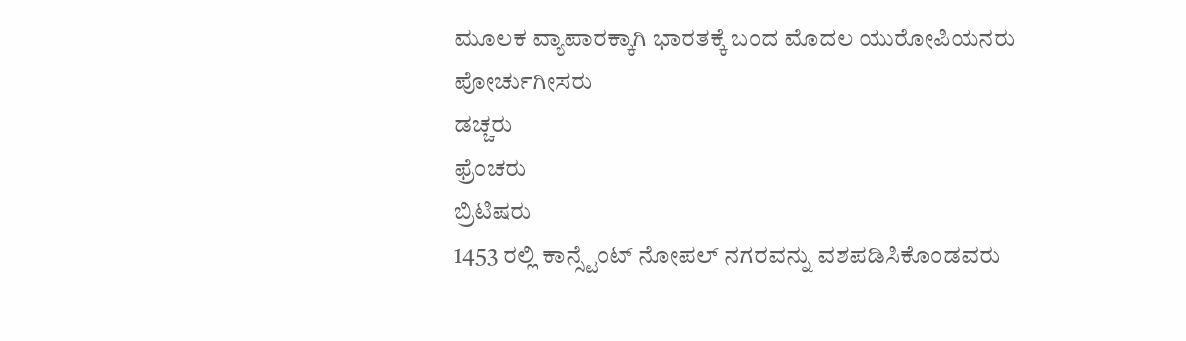ಮೂಲಕ ವ್ಯಾಪಾರಕ್ಕಾಗಿ ಭಾರತಕ್ಕೆ ಬಂದ ಮೊದಲ ಯುರೋಪಿಯನರು
ಪೋರ್ಚುಗೀಸರು
ಡಚ್ಚರು
ಫ್ರೆಂಚರು
ಬ್ರಿಟಿಷರು
1453 ರಲ್ಲಿ ಕಾನ್ಸ್ಟೆಂಟ್ ನೋಪಲ್ ನಗರವನ್ನು ವಶಪಡಿಸಿಕೊಂಡವರು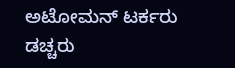ಅಟೋಮನ್ ಟರ್ಕರು
ಡಚ್ಚರು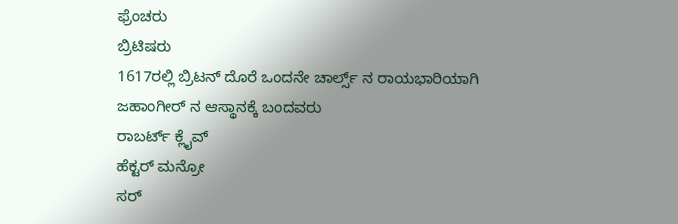ಫ್ರೆಂಚರು
ಬ್ರಿಟಿಷರು
1617ರಲ್ಲಿ ಬ್ರಿಟನ್ ದೊರೆ ಒಂದನೇ ಚಾರ್ಲ್ಸ್ ನ ರಾಯಭಾರಿಯಾಗಿ ಜಹಾಂಗೀರ್ ನ ಆಸ್ಥಾನಕ್ಕೆ ಬಂದವರು
ರಾಬರ್ಟ್ ಕ್ಲೈವ್
ಹೆಕ್ಟರ್ ಮನ್ರೋ
ಸರ್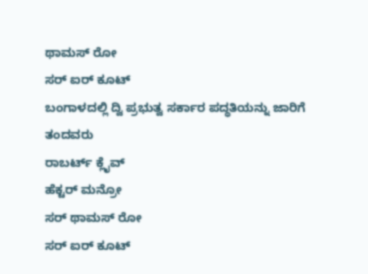ಥಾಮಸ್ ರೋ
ಸರ್ ಐರ್ ಕೂಟ್
ಬಂಗಾಳದಲ್ಲಿ ದ್ವಿ ಪ್ರಭುತ್ವ ಸರ್ಕಾರ ಪದ್ಧತಿಯನ್ನು ಜಾರಿಗೆ ತಂದವರು
ರಾಬರ್ಟ್ ಕ್ಲೈವ್
ಹೆಕ್ಟರ್ ಮನ್ರೋ
ಸರ್ ಥಾಮಸ್ ರೋ
ಸರ್ ಐರ್ ಕೂಟ್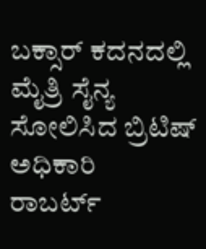ಬಕ್ಸಾರ್ ಕದನದಲ್ಲಿ ಮೈತ್ರಿ ಸೈನ್ಯ ಸೋಲಿಸಿದ ಬ್ರಿಟಿಷ್ ಅಧಿಕಾರಿ
ರಾಬರ್ಟ್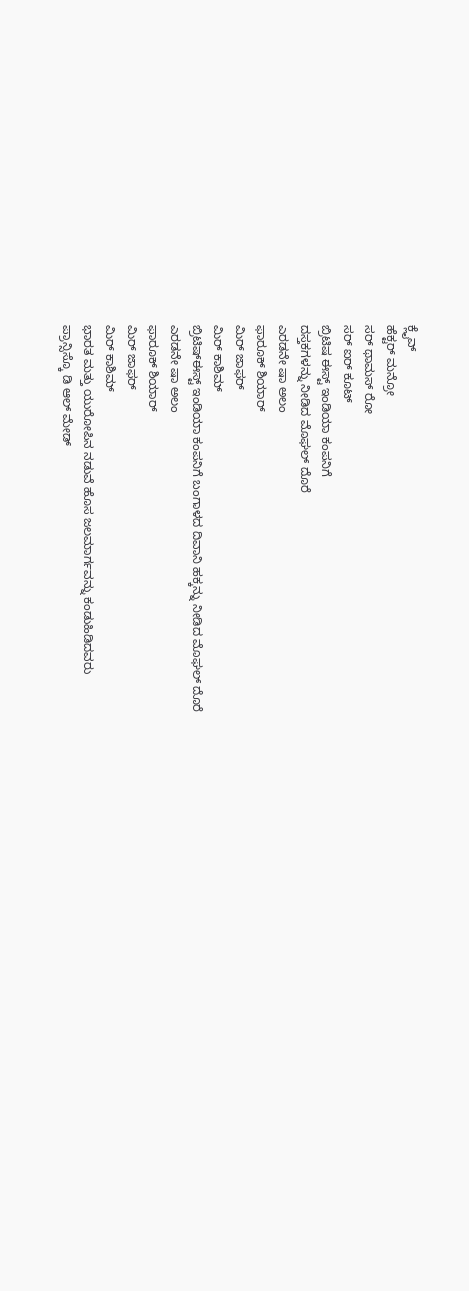ಕ್ಲೈವ್
ಹೆಕ್ಟರ್ ಮನ್ರೋ
ಸರ್ ಥಾಮಸ್ ರೋ
ಸರ್ ಐರ್ ಕೂಟ್
ಬ್ರಿಟಿಷ ಈಸ್ಟ್ ಇಂಡಿಯಾ ಕಂಪನಿಗೆ
ದಸ್ತಕಗಳನ್ನು ನೀಡಿದ ಮೊಘಲ್ ದೊರೆ
ಎರಡನೇ ಷಾ ಅಲಂ
ಫಾರೂಕ್ ಶಿಯಾರ್
ಮಿರ್ ಜಾಫರ್
ಮಿರ್ ಕಾಶಿಮ್
ಬ್ರಿಟಿಷ್ಈಸ್ಟ್ ಇಂಡಿಯಾ ಕಂಪನಿಗೆ ಬಂಗಾಳದ ದಿವಾನಿ ಹಕ್ಕನ್ನು ನೀಡಿದ ಮೊಘಲ್ ದೊರೆ
ಎರಡನೇ ಷಾ ಅಲಂ
ಫಾರೂಕ್ ಶಿಯಾರ್
ಮಿರ್ ಜಾಫರ್
ಮಿರ್ ಕಾಶಿಮ್
ಭಾರತ ಮತ್ತು ಯುರೋಪಿನ ನಡುವೆ ಹೊಸ ಜಲಮಾರ್ಗವನ್ನು ಕಂಡುಹಿಡಿದವರು
ಪ್ರಾನ್ಸಿಸ್ಕೊ ಡಿ ಆಲ್ ಮೇಡ್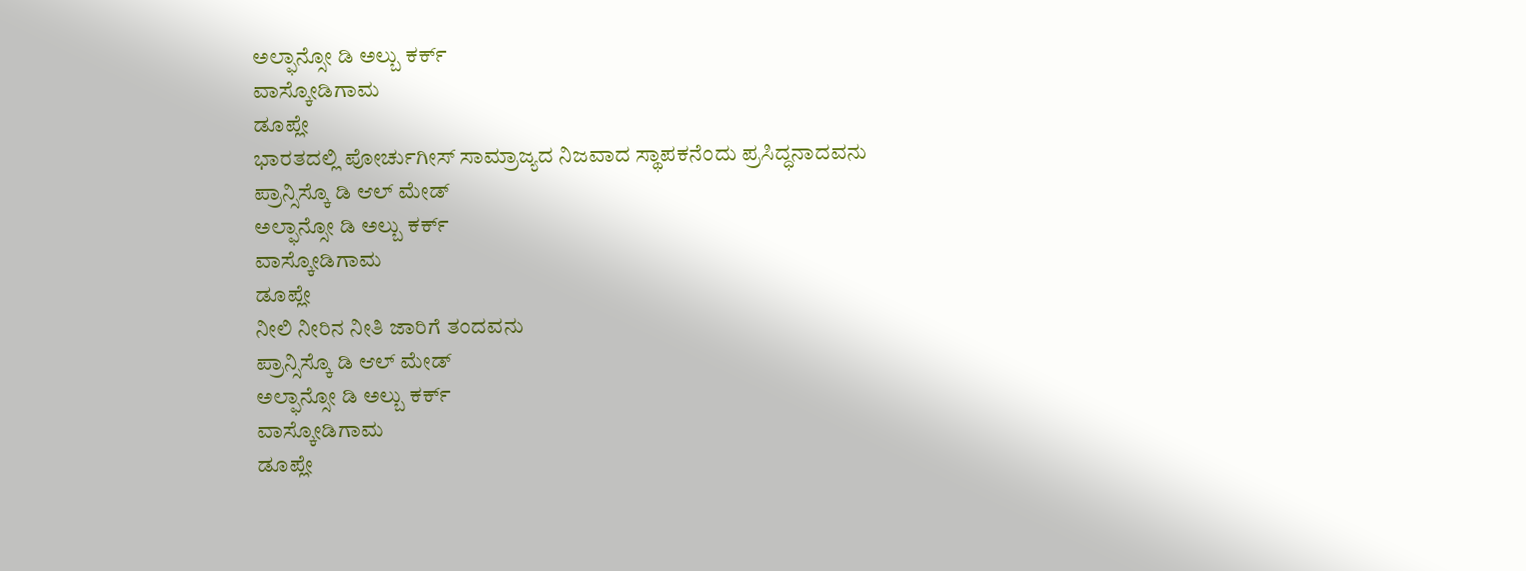ಅಲ್ಫಾನ್ಸೋ ಡಿ ಅಲ್ಬು ಕರ್ಕ್
ವಾಸ್ಕೋಡಿಗಾಮ
ಡೂಪ್ಲೇ
ಭಾರತದಲ್ಲಿ ಪೋರ್ಚುಗೀಸ್ ಸಾಮ್ರಾಜ್ಯದ ನಿಜವಾದ ಸ್ಥಾಪಕನೆಂದು ಪ್ರಸಿದ್ಧನಾದವನು
ಪ್ರಾನ್ಸಿಸ್ಕೊ ಡಿ ಆಲ್ ಮೇಡ್
ಅಲ್ಫಾನ್ಸೋ ಡಿ ಅಲ್ಬು ಕರ್ಕ್
ವಾಸ್ಕೋಡಿಗಾಮ
ಡೂಪ್ಲೇ
ನೀಲಿ ನೀರಿನ ನೀತಿ ಜಾರಿಗೆ ತಂದವನು
ಪ್ರಾನ್ಸಿಸ್ಕೊ ಡಿ ಆಲ್ ಮೇಡ್
ಅಲ್ಫಾನ್ಸೋ ಡಿ ಅಲ್ಬು ಕರ್ಕ್
ವಾಸ್ಕೋಡಿಗಾಮ
ಡೂಪ್ಲೇ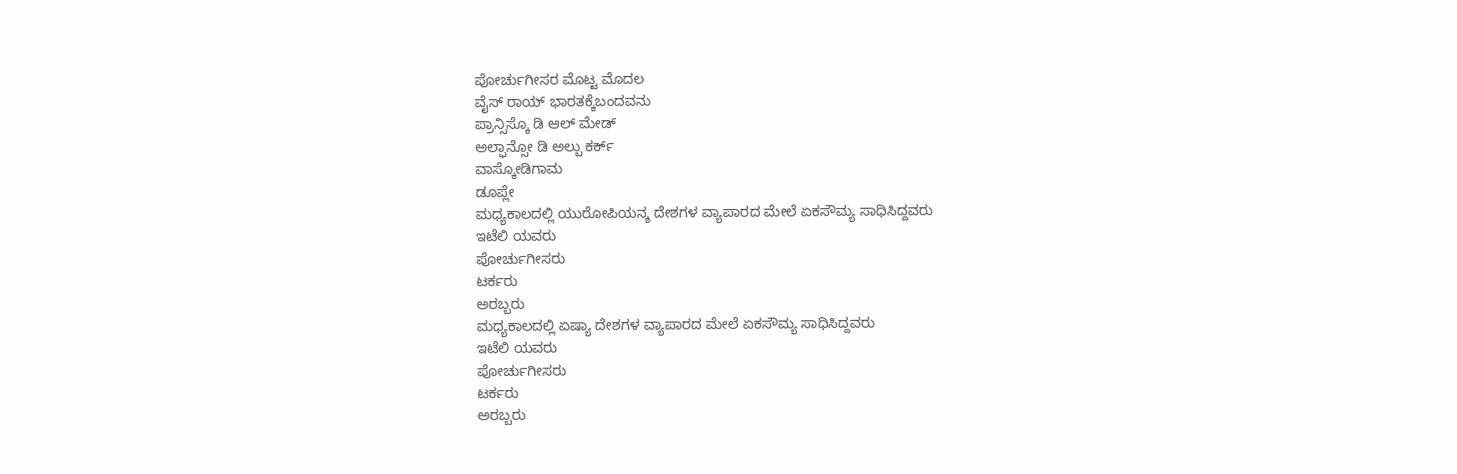ಪೋರ್ಚುಗೀಸರ ಮೊಟ್ಟ ಮೊದಲ
ವೈಸ್ ರಾಯ್ ಭಾರತಕ್ಕೆಬಂದವನು
ಪ್ರಾನ್ಸಿಸ್ಕೊ ಡಿ ಆಲ್ ಮೇಡ್
ಅಲ್ಫಾನ್ಸೋ ಡಿ ಅಲ್ಬು ಕರ್ಕ್
ವಾಸ್ಕೋಡಿಗಾಮ
ಡೂಪ್ಲೇ
ಮಧ್ಯಕಾಲದಲ್ಲಿ ಯುರೋಪಿಯನ್ಶ ದೇಶಗಳ ವ್ಯಾಪಾರದ ಮೇಲೆ ಏಕಸೌಮ್ಯ ಸಾಧಿಸಿದ್ದವರು
ಇಟೆಲಿ ಯವರು
ಪೋರ್ಚುಗೀಸರು
ಟರ್ಕರು
ಅರಬ್ಬರು
ಮಧ್ಯಕಾಲದಲ್ಲಿ ಏಷ್ಯಾ ದೇಶಗಳ ವ್ಯಾಪಾರದ ಮೇಲೆ ಏಕಸೌಮ್ಯ ಸಾಧಿಸಿದ್ದವರು
ಇಟೆಲಿ ಯವರು
ಪೋರ್ಚುಗೀಸರು
ಟರ್ಕರು
ಅರಬ್ಬರು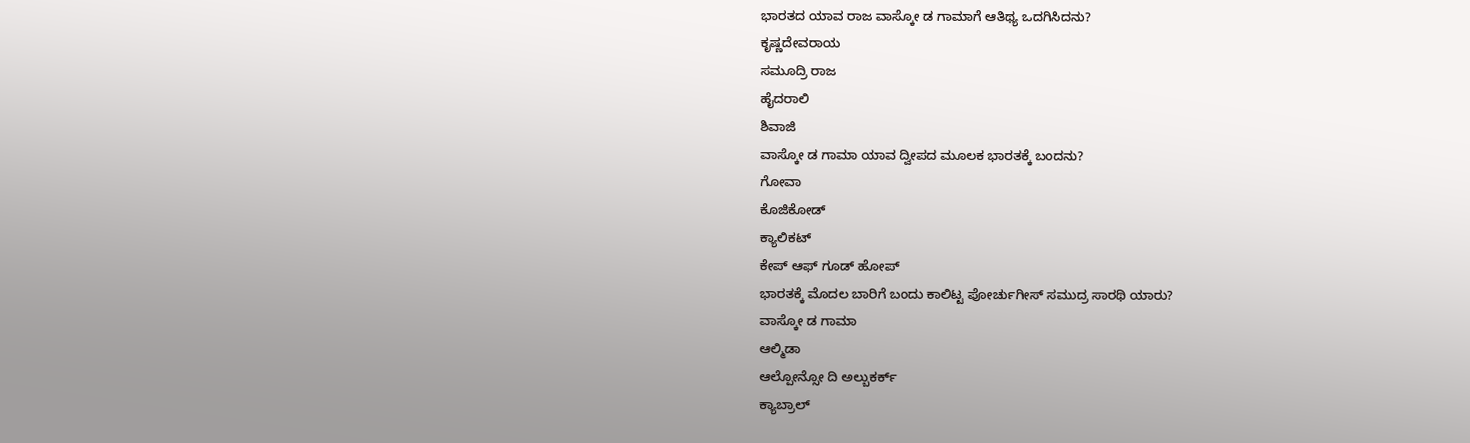ಭಾರತದ ಯಾವ ರಾಜ ವಾಸ್ಕೋ ಡ ಗಾಮಾಗೆ ಆತಿಥ್ಯ ಒದಗಿಸಿದನು?
ಕೃಷ್ಣದೇವರಾಯ
ಸಮೂದ್ರಿ ರಾಜ
ಹೈದರಾಲಿ
ಶಿವಾಜಿ
ವಾಸ್ಕೋ ಡ ಗಾಮಾ ಯಾವ ದ್ವೀಪದ ಮೂಲಕ ಭಾರತಕ್ಕೆ ಬಂದನು?
ಗೋವಾ
ಕೊಜಿಕೋಡ್
ಕ್ಯಾಲಿಕಟ್
ಕೇಪ್ ಆಫ್ ಗೂಡ್ ಹೋಪ್
ಭಾರತಕ್ಕೆ ಮೊದಲ ಬಾರಿಗೆ ಬಂದು ಕಾಲಿಟ್ಟ ಪೋರ್ಚುಗೀಸ್ ಸಮುದ್ರ ಸಾರಥಿ ಯಾರು?
ವಾಸ್ಕೋ ಡ ಗಾಮಾ
ಆಲ್ಮಿಡಾ
ಆಲ್ಪೋನ್ಸೋ ದಿ ಅಲ್ಬುಕರ್ಕ್
ಕ್ಯಾಬ್ರಾಲ್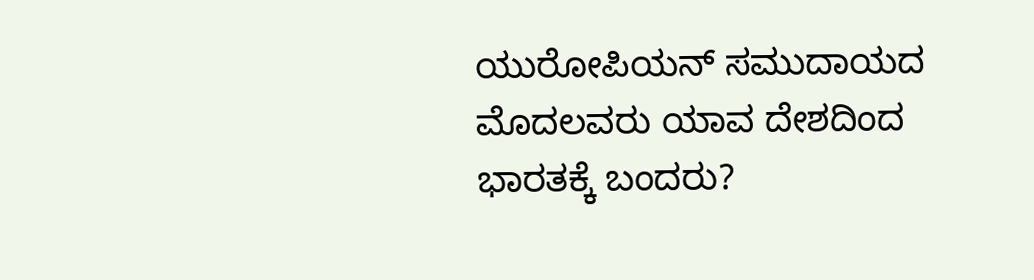ಯುರೋಪಿಯನ್ ಸಮುದಾಯದ ಮೊದಲವರು ಯಾವ ದೇಶದಿಂದ ಭಾರತಕ್ಕೆ ಬಂದರು?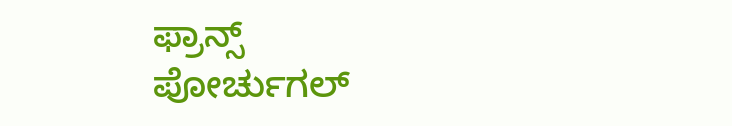ಫ್ರಾನ್ಸ್
ಪೋರ್ಚುಗಲ್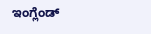ಇಂಗ್ಲೆಂಡ್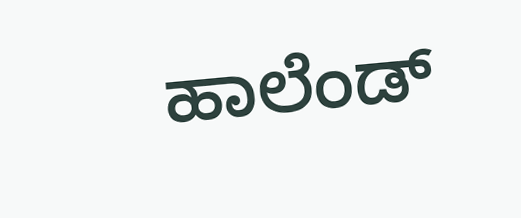ಹಾಲೆಂಡ್